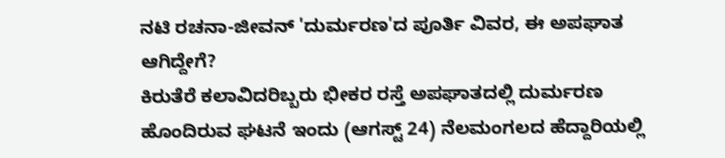ನಟಿ ರಚನಾ-ಜೀವನ್ 'ದುರ್ಮರಣ'ದ ಪೂರ್ತಿ ವಿವರ, ಈ ಅಪಘಾತ ಆಗಿದ್ದೇಗೆ?
ಕಿರುತೆರೆ ಕಲಾವಿದರಿಬ್ಬರು ಭೀಕರ ರಸ್ತೆ ಅಪಘಾತದಲ್ಲಿ ದುರ್ಮರಣ ಹೊಂದಿರುವ ಘಟನೆ ಇಂದು (ಆಗಸ್ಟ್ 24) ನೆಲಮಂಗಲದ ಹೆದ್ದಾರಿಯಲ್ಲಿ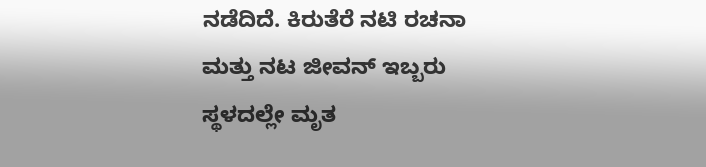ನಡೆದಿದೆ. ಕಿರುತೆರೆ ನಟಿ ರಚನಾ ಮತ್ತು ನಟ ಜೀವನ್ ಇಬ್ಬರು ಸ್ಥಳದಲ್ಲೇ ಮೃತ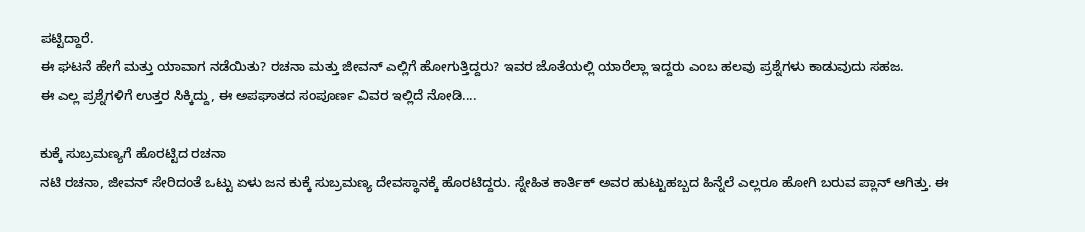ಪಟ್ಟಿದ್ದಾರೆ.
ಈ ಘಟನೆ ಹೇಗೆ ಮತ್ತು ಯಾವಾಗ ನಡೆಯಿತು? ರಚನಾ ಮತ್ತು ಜೀವನ್ ಎಲ್ಲಿಗೆ ಹೋಗುತ್ತಿದ್ದರು? ಇವರ ಜೊತೆಯಲ್ಲಿ ಯಾರೆಲ್ಲಾ ಇದ್ದರು ಎಂಬ ಹಲವು ಪ್ರಶ್ನೆಗಳು ಕಾಡುವುದು ಸಹಜ.
ಈ ಎಲ್ಲ ಪ್ರಶ್ನೆಗಳಿಗೆ ಉತ್ತರ ಸಿಕ್ಕಿದ್ದು, ಈ ಅಪಘಾತದ ಸಂಪೂರ್ಣ ವಿವರ ಇಲ್ಲಿದೆ ನೋಡಿ....

ಕುಕ್ಕೆ ಸುಬ್ರಮಣ್ಯಗೆ ಹೊರಟ್ಟಿದ ರಚನಾ
ನಟಿ ರಚನಾ, ಜೀವನ್ ಸೇರಿದಂತೆ ಒಟ್ಟು ಏಳು ಜನ ಕುಕ್ಕೆ ಸುಬ್ರಮಣ್ಯ ದೇವಸ್ಥಾನಕ್ಕೆ ಹೊರಟಿದ್ದರು. ಸ್ನೇಹಿತ ಕಾರ್ತಿಕ್ ಅವರ ಹುಟ್ಟುಹಬ್ಬದ ಹಿನ್ನೆಲೆ ಎಲ್ಲರೂ ಹೋಗಿ ಬರುವ ಪ್ಲಾನ್ ಆಗಿತ್ತು. ಈ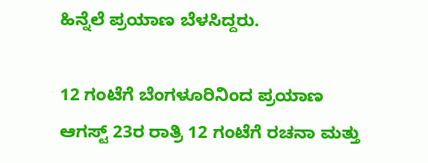ಹಿನ್ನೆಲೆ ಪ್ರಯಾಣ ಬೆಳಸಿದ್ದರು.

12 ಗಂಟೆಗೆ ಬೆಂಗಳೂರಿನಿಂದ ಪ್ರಯಾಣ
ಆಗಸ್ಟ್ 23ರ ರಾತ್ರಿ 12 ಗಂಟೆಗೆ ರಚನಾ ಮತ್ತು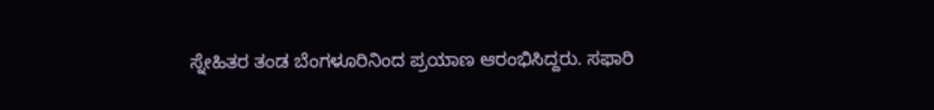ಸ್ನೇಹಿತರ ತಂಡ ಬೆಂಗಳೂರಿನಿಂದ ಪ್ರಯಾಣ ಆರಂಭಿಸಿದ್ದರು. ಸಫಾರಿ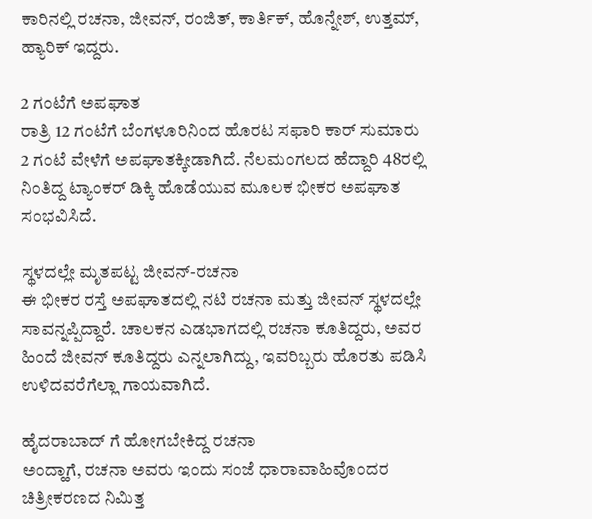ಕಾರಿನಲ್ಲಿ ರಚನಾ, ಜೀವನ್, ರಂಜಿತ್, ಕಾರ್ತಿಕ್, ಹೊನ್ನೇಶ್, ಉತ್ತಮ್, ಹ್ಯಾರಿಕ್ ಇದ್ದರು.

2 ಗಂಟೆಗೆ ಅಪಘಾತ
ರಾತ್ರಿ 12 ಗಂಟೆಗೆ ಬೆಂಗಳೂರಿನಿಂದ ಹೊರಟ ಸಫಾರಿ ಕಾರ್ ಸುಮಾರು 2 ಗಂಟೆ ವೇಳೆಗೆ ಅಪಘಾತಕ್ಕೀಡಾಗಿದೆ. ನೆಲಮಂಗಲದ ಹೆದ್ದಾರಿ 48ರಲ್ಲಿ ನಿಂತಿದ್ದ ಟ್ಯಾಂಕರ್ ಡಿಕ್ಕಿ ಹೊಡೆಯುವ ಮೂಲಕ ಭೀಕರ ಅಪಘಾತ ಸಂಭವಿಸಿದೆ.

ಸ್ಥಳದಲ್ಲೇ ಮೃತಪಟ್ಟ ಜೀವನ್-ರಚನಾ
ಈ ಭೀಕರ ರಸ್ತೆ ಅಪಘಾತದಲ್ಲಿ ನಟಿ ರಚನಾ ಮತ್ತು ಜೀವನ್ ಸ್ಥಳದಲ್ಲೇ ಸಾವನ್ನಪ್ಪಿದ್ದಾರೆ. ಚಾಲಕನ ಎಡಭಾಗದಲ್ಲಿ ರಚನಾ ಕೂತಿದ್ದರು, ಅವರ ಹಿಂದೆ ಜೀವನ್ ಕೂತಿದ್ದರು ಎನ್ನಲಾಗಿದ್ದು, ಇವರಿಬ್ಬರು ಹೊರತು ಪಡಿಸಿ ಉಳಿದವರೆಗೆಲ್ಲಾ ಗಾಯವಾಗಿದೆ.

ಹೈದರಾಬಾದ್ ಗೆ ಹೋಗಬೇಕಿದ್ದ ರಚನಾ
ಅಂದ್ಹಾಗೆ, ರಚನಾ ಅವರು ಇಂದು ಸಂಜೆ ಧಾರಾವಾಹಿವೊಂದರ ಚಿತ್ರೀಕರಣದ ನಿಮಿತ್ತ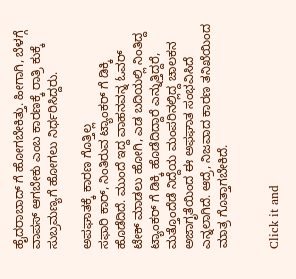ಹೈದರಾಬಾದ್ ಗೆ ಹೋಗಬೇಕಿತ್ತು. ಹೀಗಾಗಿ, ಬೆಳಗ್ಗೆ ವಾಪಸ್ ಆಗಬೇಕು ಎಂಬ ಕಾರಣಕ್ಕೆ ರಾತ್ರಿ ಕುಕ್ಕೆ ಸುಬ್ರಮಣ್ಯಗೆ ಹೋಗಲು ನಿರ್ಧರಿಸಿದ್ದರು.

ಅಪಘಾತಕ್ಕೆ ಕಾರಣ ಗೊತ್ತಿಲ್ಲ
ಸಫಾರಿ ಕಾರ್, ನಿಂತಿರುವ ಟ್ಯಾಂಕರ್ ಗೆ ಡಿಕ್ಕಿ ಹೊಡೆದಿದೆ. ಮುಂದೆ ಇದ್ದ ವಾಹನವನ್ನ ಓವರ್ ಟೇಕ್ ಮಾಡಲು ಹೋಗಿ, ಎಡ ಬದಿಯಲ್ಲಿ ನಿಂತಿದ್ದ ಟ್ಯಾಂಕರ್ ಗೆ ಡಿಕ್ಕಿ ಹೊಡೆದಿದ್ದಾರೆ ಎನ್ನುತ್ತಿದ್ದರೆ, ಮತ್ತೊಂದೆಡೆ ನಿದ್ದೆಯ ಮಂಪರಿನಲ್ಲಿದ್ದ ಚಾಲಕನ ಅಜಾಗೃತೆಯಿಂದ ಈ ಅಫಘಾತ ಸಂಭವಿಸಿದೆ ಎನ್ನಲಾಗಿದೆ. ಆದ್ರೆ, ನಿಜವಾದ ಕಾರಣ ತನಿಖೆಯಿಂದ ಮಾತ್ರ ಗೊತ್ತಾಗಬೇಕಿದೆ.


Click it and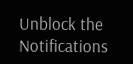Unblock the Notifications